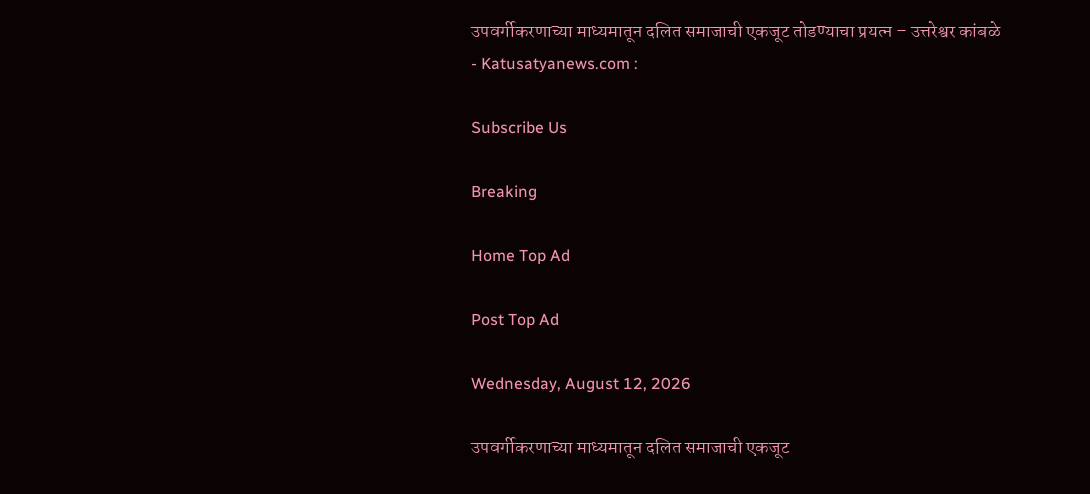उपवर्गीकरणाच्या माध्यमातून दलित समाजाची एकजूट तोडण्याचा प्रयत्न – उत्तरेश्वर कांबळे - Katusatyanews.com :

Subscribe Us

Breaking

Home Top Ad

Post Top Ad

Wednesday, August 12, 2026

उपवर्गीकरणाच्या माध्यमातून दलित समाजाची एकजूट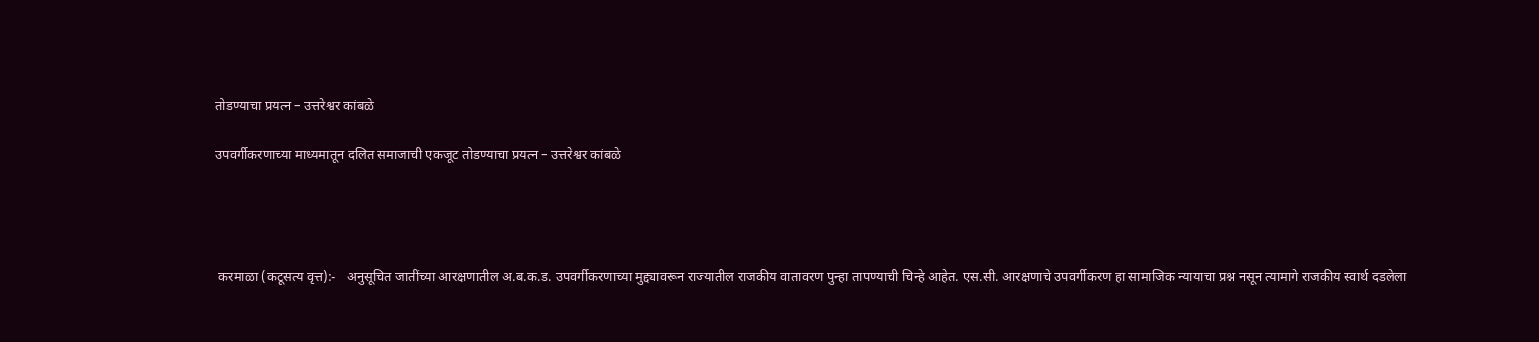तोडण्याचा प्रयत्न – उत्तरेश्वर कांबळे

उपवर्गीकरणाच्या माध्यमातून दलित समाजाची एकजूट तोडण्याचा प्रयत्न – उत्तरेश्वर कांबळे




 करमाळा (कटूसत्य वृत्त):-   अनुसूचित जातींच्या आरक्षणातील अ.ब.क.ड. उपवर्गीकरणाच्या मुद्द्यावरून राज्यातील राजकीय वातावरण पुन्हा तापण्याची चिन्हे आहेत. एस.सी. आरक्षणाचे उपवर्गीकरण हा सामाजिक न्यायाचा प्रश्न नसून त्यामागे राजकीय स्वार्थ दडलेला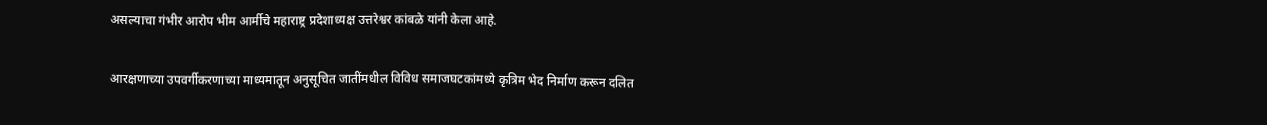असल्याचा गंभीर आरोप भीम आर्मीचे महाराष्ट्र प्रदेशाध्यक्ष उत्तरेश्वर कांबळे यांनी केला आहे.

आरक्षणाच्या उपवर्गीकरणाच्या माध्यमातून अनुसूचित जातींमधील विविध समाजघटकांमध्ये कृत्रिम भेद निर्माण करून दलित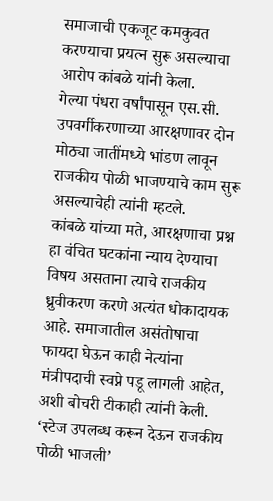समाजाची एकजूट कमकुवत करण्याचा प्रयत्न सुरू असल्याचा आरोप कांबळे यांनी केला.
गेल्या पंधरा वर्षांपासून एस.सी. उपवर्गीकरणाच्या आरक्षणावर दोन मोठ्या जातींमध्ये भांडण लावून राजकीय पोळी भाजण्याचे काम सुरू असल्याचेही त्यांनी म्हटले.
कांबळे यांच्या मते, आरक्षणाचा प्रश्न हा वंचित घटकांना न्याय देण्याचा विषय असताना त्याचे राजकीय ध्रुवीकरण करणे अत्यंत धोकादायक आहे. समाजातील असंतोषाचा फायदा घेऊन काही नेत्यांना मंत्रीपदाची स्वप्ने पडू लागली आहेत, अशी बोचरी टीकाही त्यांनी केली.
‘स्टेज उपलब्ध करून देऊन राजकीय पोळी भाजली’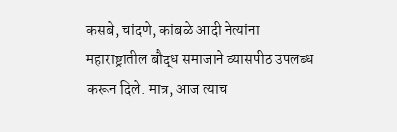कसबे, चांदणे, कांबळे आदी नेत्यांना महाराष्ट्रातील बौद्ध समाजाने व्यासपीठ उपलब्ध करून दिले. मात्र, आज त्याच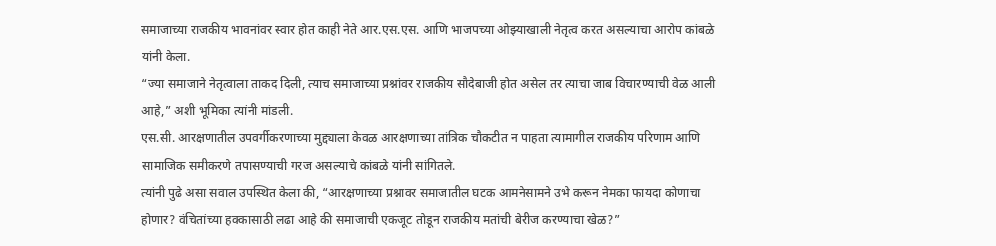समाजाच्या राजकीय भावनांवर स्वार होत काही नेते आर.एस.एस. आणि भाजपच्या ओझ्याखाली नेतृत्व करत असल्याचा आरोप कांबळे यांनी केला.
“ज्या समाजाने नेतृत्वाला ताकद दिली, त्याच समाजाच्या प्रश्नांवर राजकीय सौदेबाजी होत असेल तर त्याचा जाब विचारण्याची वेळ आली आहे,” अशी भूमिका त्यांनी मांडली.
एस.सी. आरक्षणातील उपवर्गीकरणाच्या मुद्द्याला केवळ आरक्षणाच्या तांत्रिक चौकटीत न पाहता त्यामागील राजकीय परिणाम आणि सामाजिक समीकरणे तपासण्याची गरज असल्याचे कांबळे यांनी सांगितले.
त्यांनी पुढे असा सवाल उपस्थित केला की, “आरक्षणाच्या प्रश्नावर समाजातील घटक आमनेसामने उभे करून नेमका फायदा कोणाचा होणार? वंचितांच्या हक्कासाठी लढा आहे की समाजाची एकजूट तोडून राजकीय मतांची बेरीज करण्याचा खेळ?”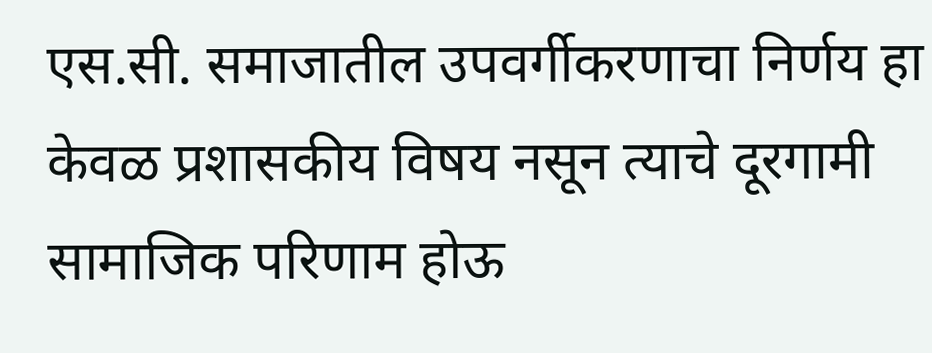एस.सी. समाजातील उपवर्गीकरणाचा निर्णय हा केवळ प्रशासकीय विषय नसून त्याचे दूरगामी सामाजिक परिणाम होऊ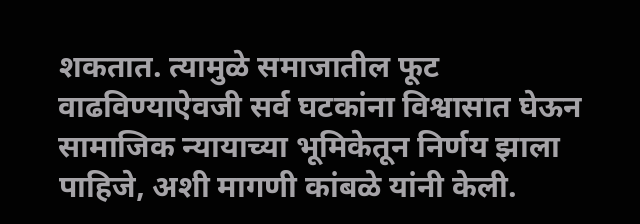शकतात. त्यामुळे समाजातील फूट वाढविण्याऐवजी सर्व घटकांना विश्वासात घेऊन सामाजिक न्यायाच्या भूमिकेतून निर्णय झाला पाहिजे, अशी मागणी कांबळे यांनी केली.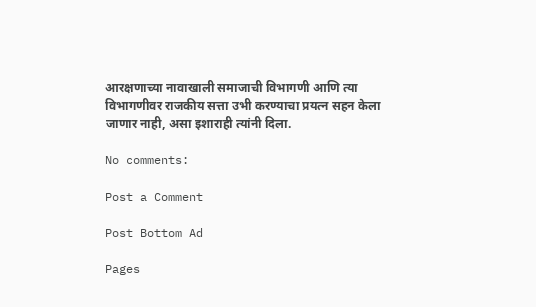आरक्षणाच्या नावाखाली समाजाची विभागणी आणि त्या विभागणीवर राजकीय सत्ता उभी करण्याचा प्रयत्न सहन केला जाणार नाही, असा इशाराही त्यांनी दिला.

No comments:

Post a Comment

Post Bottom Ad

Pages